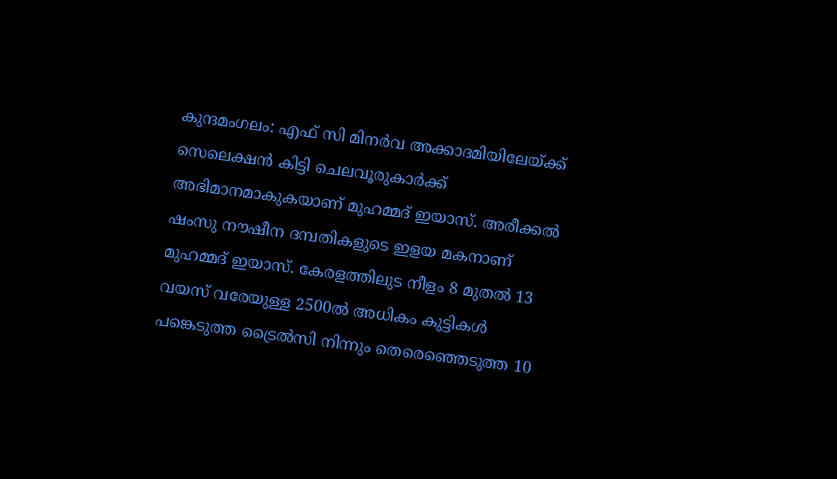കുന്ദമംഗലം: എഫ് സി മിനർവ അക്കാദമിയിലേയ്ക്ക് സെലെക്ഷൻ കിട്ടി ചെലവൂരുകാർക്ക് അഭിമാനമാകുകയാണ് മുഹമ്മദ് ഇയാസ്. അരീക്കൽ ഷംസു നൗഷീന ദമ്പതികളുടെ ഇളയ മകനാണ് മുഹമ്മദ് ഇയാസ്. കേരളത്തിലുട നീളം 8 മുതൽ 13 വയസ് വരേയുള്ള 2500ൽ അധികം കുട്ടികൾ പങ്കെടുത്ത ട്രൈൽസി നിന്നും തെരെഞ്ഞെടുത്ത 10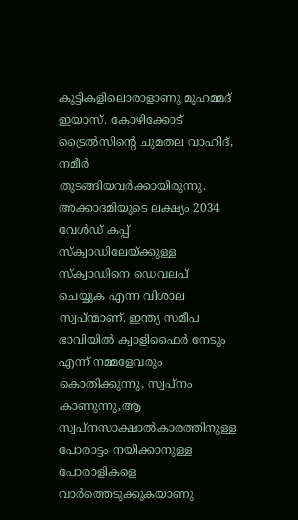കുട്ടികളിലൊരാളാണു മുഹമ്മദ് ഇയാസ്. കോഴിക്കോട് ട്രൈൽസിന്റെ ചുമതല വാഹിദ്, നമീർ തുടങ്ങിയവർക്കായിരുന്നു.
അക്കാദമിയുടെ ലക്ഷ്യം 2034 വേൾഡ് കപ്പ് സ്ക്വാഡിലേയ്ക്കുള്ള സ്ക്വാഡിനെ ഡെവലപ് ചെയ്യുക എന്ന വിശാല സ്വപ്ന്മാണ്. ഇന്ത്യ സമീപ ഭാവിയിൽ ക്വാളിഫൈർ നേടും എന്ന് നമ്മളേവരും കൊതിക്കുന്നു, സ്വപ്നം കാണുന്നു,ആ സ്വപ്നസാക്ഷാൽകാരത്തിനുള്ള പോരാട്ടം നയിക്കാനുള്ള പോരാളികളെ വാർത്തെടുക്കുകയാണു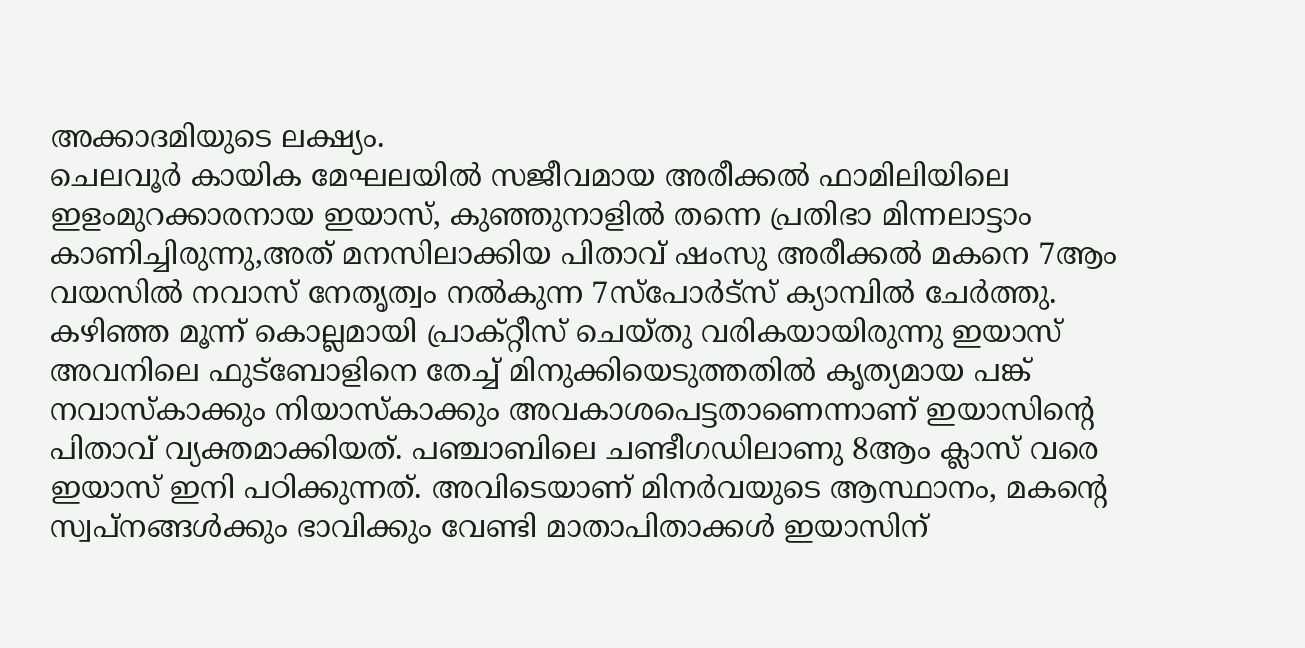അക്കാദമിയുടെ ലക്ഷ്യം.
ചെലവൂർ കായിക മേഘലയിൽ സജീവമായ അരീക്കൽ ഫാമിലിയിലെ ഇളംമുറക്കാരനായ ഇയാസ്, കുഞ്ഞുനാളിൽ തന്നെ പ്രതിഭാ മിന്നലാട്ടാം കാണിച്ചിരുന്നു,അത് മനസിലാക്കിയ പിതാവ് ഷംസു അരീക്കൽ മകനെ 7ആം വയസിൽ നവാസ് നേതൃത്വം നൽകുന്ന 7സ്പോർട്സ് ക്യാമ്പിൽ ചേർത്തു. കഴിഞ്ഞ മൂന്ന് കൊല്ലമായി പ്രാക്റ്റീസ് ചെയ്തു വരികയായിരുന്നു ഇയാസ്
അവനിലെ ഫുട്ബോളിനെ തേച്ച് മിനുക്കിയെടുത്തതിൽ കൃത്യമായ പങ്ക് നവാസ്കാക്കും നിയാസ്കാക്കും അവകാശപെട്ടതാണെന്നാണ് ഇയാസിന്റെ പിതാവ് വ്യക്തമാക്കിയത്. പഞ്ചാബിലെ ചണ്ടീഗഡിലാണു 8ആം ക്ലാസ് വരെ ഇയാസ് ഇനി പഠിക്കുന്നത്. അവിടെയാണ് മിനർവയുടെ ആസ്ഥാനം, മകന്റെ സ്വപ്നങ്ങൾക്കും ഭാവിക്കും വേണ്ടി മാതാപിതാക്കൾ ഇയാസിന്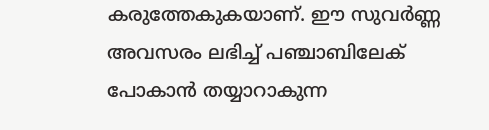കരുത്തേകുകയാണ്. ഈ സുവർണ്ണ അവസരം ലഭിച്ച് പഞ്ചാബിലേക് പോകാൻ തയ്യാറാകുന്ന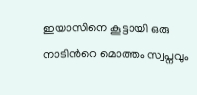ഇയാസിനെ കൂട്ടായി ഒരു നാടിൻറെ മൊത്തം സ്വപ്നവും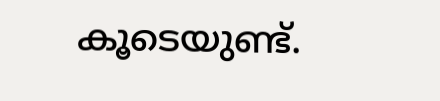കൂടെയുണ്ട്.